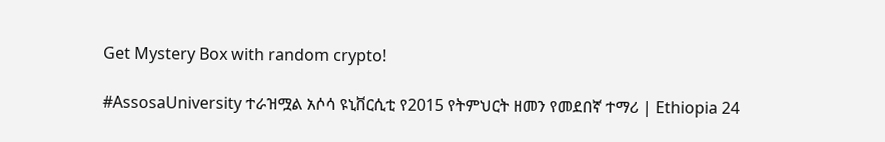Get Mystery Box with random crypto!

#AssosaUniversity ተራዝሟል አሶሳ ዩኒቨርሲቲ የ2015 የትምህርት ዘመን የመደበኛ ተማሪ | Ethiopia 24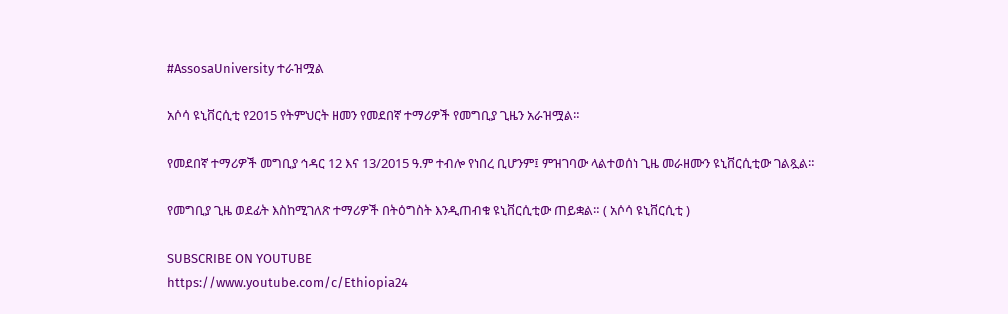#AssosaUniversity ተራዝሟል

አሶሳ ዩኒቨርሲቲ የ2015 የትምህርት ዘመን የመደበኛ ተማሪዎች የመግቢያ ጊዜን አራዝሟል።

የመደበኛ ተማሪዎች መግቢያ ኅዳር 12 እና 13/2015 ዓ.ም ተብሎ የነበረ ቢሆንም፤ ምዝገባው ላልተወሰነ ጊዜ መራዘሙን ዩኒቨርሲቲው ገልጿል።

የመግቢያ ጊዜ ወደፊት እስከሚገለጽ ተማሪዎች በትዕግስት እንዲጠብቁ ዩኒቨርሲቲው ጠይቋል። ( አሶሳ ዩኒቨርሲቲ )

SUBSCRIBE ON YOUTUBE
https://www.youtube.com/c/Ethiopia24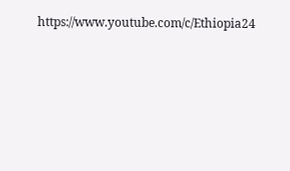https://www.youtube.com/c/Ethiopia24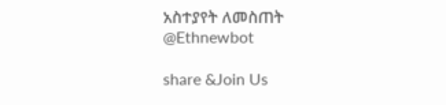አስተያየት ለመስጠት @Ethnewbot

share &Join Us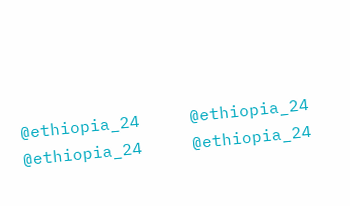@ethiopia_24     @ethiopia_24
@ethiopia_24     @ethiopia_24